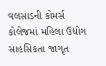વલસાડની કોમર્સ કોલેજમાં મહિલા ઉદ્યોગ સાહસિકતા જાગૃત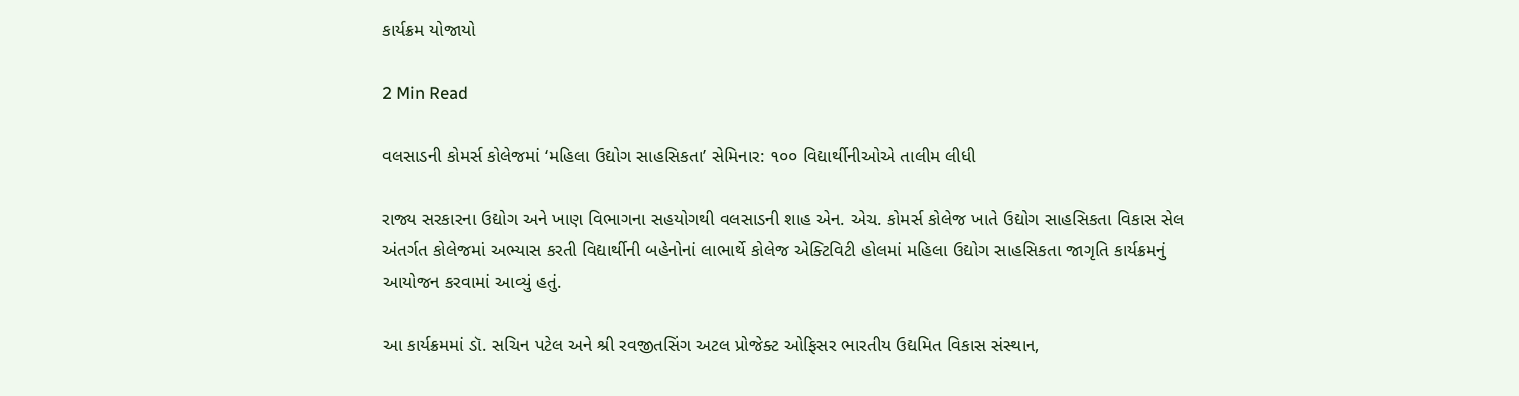કાર્યક્રમ યોજાયો

2 Min Read

વલસાડની કોમર્સ કોલેજમાં ‘મહિલા ઉદ્યોગ સાહસિકતા’ સેમિનાર: ૧૦૦ વિદ્યાર્થીનીઓએ તાલીમ લીધી

રાજ્ય સરકારના ઉદ્યોગ અને ખાણ વિભાગના સહયોગથી વલસાડની શાહ એન. એચ. કોમર્સ કોલેજ ખાતે ઉદ્યોગ સાહસિકતા વિકાસ સેલ અંતર્ગત કોલેજમાં અભ્યાસ કરતી વિદ્યાર્થીની બહેનોનાં લાભાર્થે કોલેજ એક્ટિવિટી હોલમાં મહિલા ઉદ્યોગ સાહસિકતા જાગૃતિ કાર્યક્રમનું આયોજન કરવામાં આવ્યું હતું.

આ કાર્યક્રમમાં ડૉ. સચિન પટેલ અને શ્રી રવજીતસિંગ અટલ પ્રોજેક્ટ ઓફિસર ભારતીય ઉદ્યમિત વિકાસ સંસ્થાન,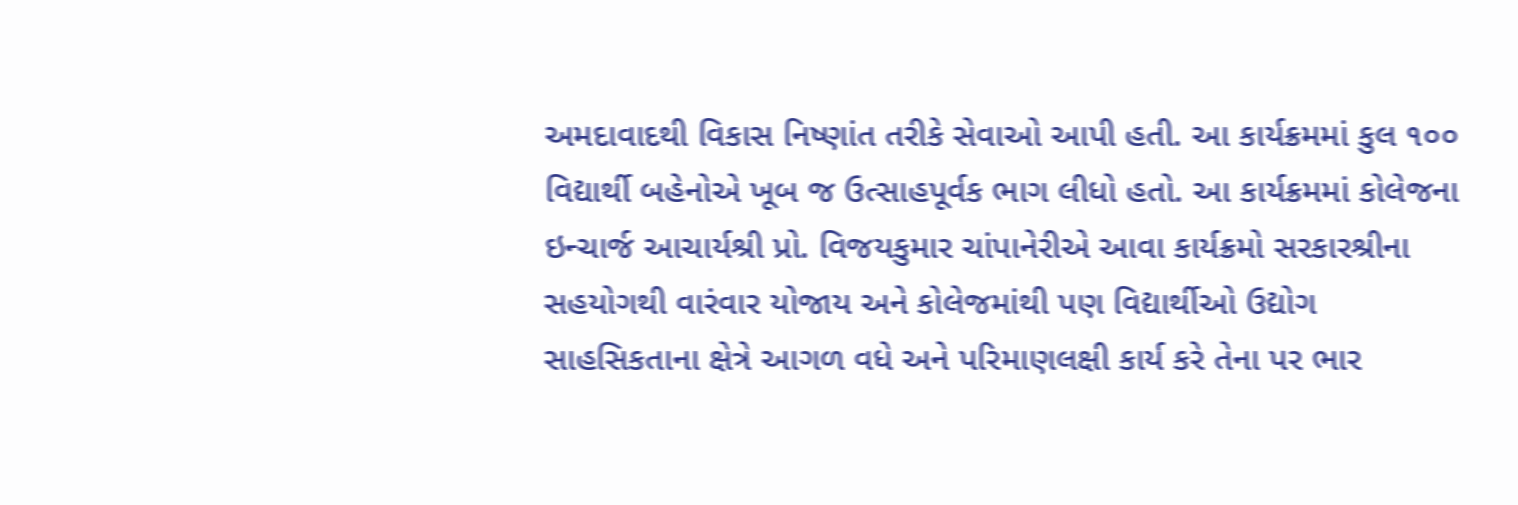અમદાવાદથી વિકાસ નિષ્ણાંત તરીકે સેવાઓ આપી હતી. આ કાર્યક્રમમાં કુલ ૧૦૦ વિદ્યાર્થી બહેનોએ ખૂબ જ ઉત્સાહપૂર્વક ભાગ લીધો હતો. આ કાર્યક્રમમાં કોલેજના ઇન્ચાર્જ આચાર્યશ્રી પ્રો. વિજયકુમાર ચાંપાનેરીએ આવા કાર્યક્રમો સરકારશ્રીના સહયોગથી વારંવાર યોજાય અને કોલેજમાંથી પણ વિદ્યાર્થીઓ ઉદ્યોગ સાહસિકતાના ક્ષેત્રે આગળ વધે અને પરિમાણલક્ષી કાર્ય કરે તેના પર ભાર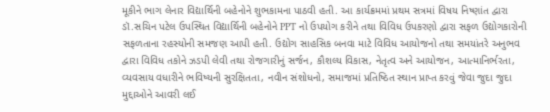મૂકીને ભાગ લેનાર વિદ્યાર્થિની બહેનોને શુભકામના પાઠવી હતી. આ કાર્યક્રમમાં પ્રથમ સત્રમાં વિષય નિષ્ણાંત દ્વારા ડૉ.સચિન પટેલ ઉપસ્થિત વિદ્યાર્થિની બહેનોને PPT નો ઉપયોગ કરીને તથા વિવિધ ઉપકરણો દ્વારા સફળ ઉદ્યોગકારોની સફળતાના રહસ્યોની સમજણ આપી હતી. ઉદ્યોગ સાહસિક બનવા માટે વિવિધ આયોજનો તથા સમયાંતરે અનુભવ દ્વારા વિવિધ તકોને ઝડપી લેવી તથા રોજગારીનું સર્જન, કૌશલ્ય વિકાસ, નેતૃત્વ અને આયોજન, આત્માનિર્ભરતા, વ્યવસાય વધારીને ભવિષ્યની સુરક્ષિતતા, નવીન સંશોધનો, સમાજમાં પ્રતિષ્ઠિત સ્થાન પ્રાપ્ત કરવું જેવા જુદા જુદા મુદ્દાઓને આવરી લઈ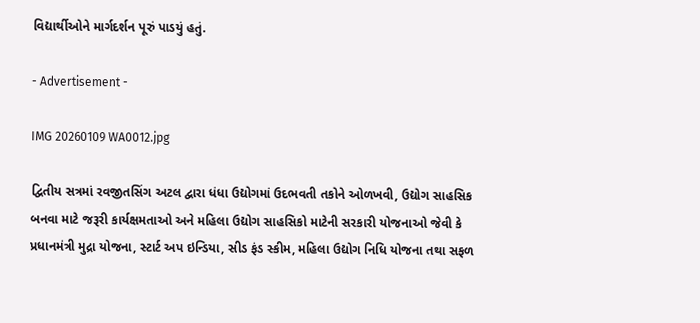વિદ્યાર્થીઓને માર્ગદર્શન પૂરું પાડયું હતું.

- Advertisement -

IMG 20260109 WA0012.jpg

દ્વિતીય સત્રમાં રવજીતસિંગ અટલ દ્વારા ધંધા ઉદ્યોગમાં ઉદભવતી તકોને ઓળખવી, ઉદ્યોગ સાહસિક બનવા માટે જરૂરી કાર્યક્ષમતાઓ અને મહિલા ઉદ્યોગ સાહસિકો માટેની સરકારી યોજનાઓ જેવી કે પ્રધાનમંત્રી મુદ્રા યોજના, સ્ટાર્ટ અપ ઇન્ડિયા, સીડ ફંડ સ્કીમ, મહિલા ઉદ્યોગ નિધિ યોજના તથા સફળ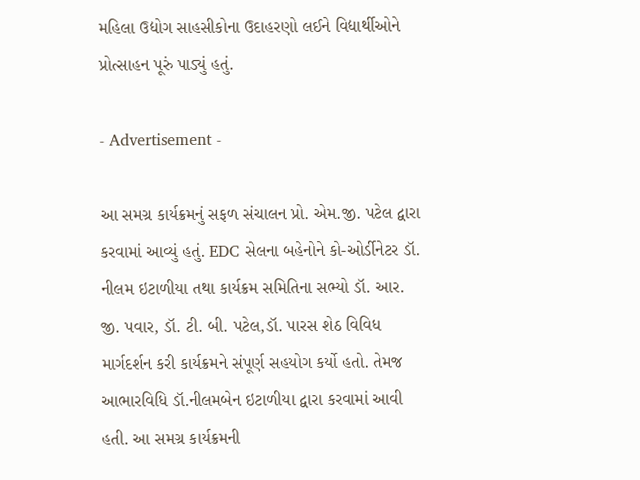મહિલા ઉદ્યોગ સાહસીકોના ઉદાહરણો લઈને વિદ્યાર્થીઓને પ્રોત્સાહન પૂરું પાડ્યું હતું.

- Advertisement -

આ સમગ્ર કાર્યક્રમનું સફળ સંચાલન પ્રો. એમ.જી. પટેલ દ્વારા કરવામાં આવ્યું હતું. EDC સેલના બહેનોને કો-ઓર્ડીનેટર ડૉ. નીલમ ઇટાળીયા તથા કાર્યક્રમ સમિતિના સભ્યો ડૉ. આર. જી. પવાર, ડૉ. ટી. બી. પટેલ,ડૉ. પારસ શેઠ વિવિધ માર્ગદર્શન કરી કાર્યક્રમને સંપૂર્ણ સહયોગ કર્યો હતો. તેમજ આભારવિધિ ડૉ.નીલમબેન ઇટાળીયા દ્વારા કરવામાં આવી હતી. આ સમગ્ર કાર્યક્રમની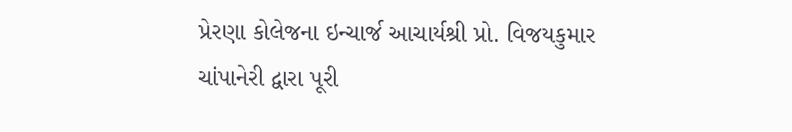પ્રેરણા કોલેજના ઇન્ચાર્જ આચાર્યશ્રી પ્રો. વિજયકુમાર ચાંપાનેરી દ્વારા પૂરી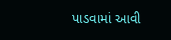પાડવામાં આવી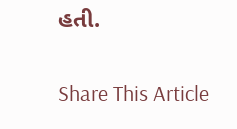હતી.

Share This Article